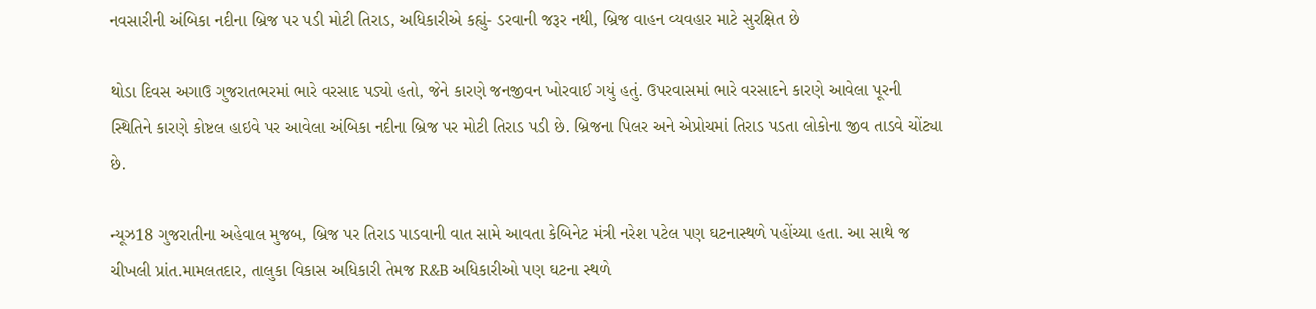નવસારીની અંબિકા નદીના બ્રિજ પર પડી મોટી તિરાડ, અધિકારીએ કહ્યું- ડરવાની જરૂર નથી, બ્રિજ વાહન વ્યવહાર માટે સુરક્ષિત છે

થોડા દિવસ અગાઉ ગુજરાતભરમાં ભારે વરસાદ પડ્યો હતો, જેને કારણે જનજીવન ખોરવાઈ ગયું હતું. ઉપરવાસમાં ભારે વરસાદને કારણે આવેલા પૂરની સ્થિતિને કારણે કોષ્ટલ હાઇવે પર આવેલા અંબિકા નદીના બ્રિજ પર મોટી તિરાડ પડી છે. બ્રિજના પિલર અને એપ્રોચમાં તિરાડ પડતા લોકોના જીવ તાડવે ચોંટ્યા છે.

ન્યૂઝ18 ગુજરાતીના અહેવાલ મુજબ, બ્રિજ પર તિરાડ પાડવાની વાત સામે આવતા કેબિનેટ મંત્રી નરેશ પટેલ પણ ઘટનાસ્થળે પહોંચ્યા હતા. આ સાથે જ ચીખલી પ્રાંત.મામલતદાર, તાલુકા વિકાસ અધિકારી તેમજ R&B અધિકારીઓ પણ ઘટના સ્થળે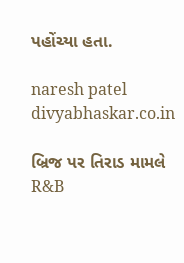પહોંચ્યા હતા.

naresh patel
divyabhaskar.co.in

બ્રિજ પર તિરાડ મામલે R&B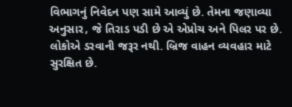વિભાગનું નિવેદન પણ સામે આવ્યું છે. તેમના જણાવ્યા અનુસાર, જે તિરાડ પડી છે એ એપ્રોચ અને પિલર પર છે. લોકોએ ડરવાની જરૂર નથી. બ્રિજ વાહન વ્યવહાર માટે સુરક્ષિત છે.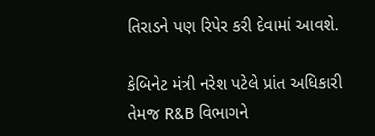તિરાડને પણ રિપેર કરી દેવામાં આવશે.

કેબિનેટ મંત્રી નરેશ પટેલે પ્રાંત અધિકારી તેમજ R&B વિભાગને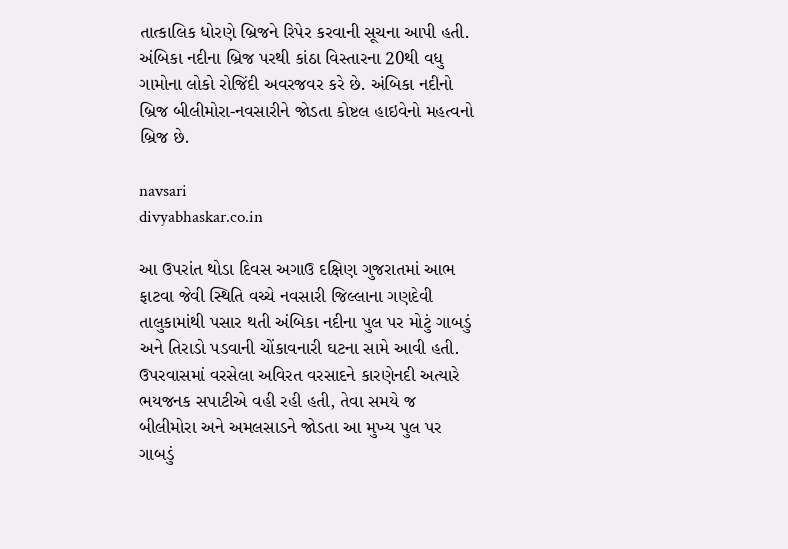તાત્કાલિક ધોરણે બ્રિજને રિપેર કરવાની સૂચના આપી હતી. અંબિકા નદીના બ્રિજ પરથી કાંઠા વિસ્તારના 20થી વધુ ગામોના લોકો રોજિંદી અવરજવર કરે છે. અંબિકા નદીનો બ્રિજ બીલીમોરા-નવસારીને જોડતા કોષ્ટલ હાઇવેનો મહત્વનો બ્રિજ છે.

navsari
divyabhaskar.co.in

આ ઉપરાંત થોડા દિવસ અગાઉ દક્ષિણ ગુજરાતમાં આભ ફાટવા જેવી સ્થિતિ વચ્ચે નવસારી જિલ્લાના ગણદેવી તાલુકામાંથી પસાર થતી અંબિકા નદીના પુલ પર મોટું ગાબડું અને તિરાડો પડવાની ચોંકાવનારી ઘટના સામે આવી હતી. ઉપરવાસમાં વરસેલા અવિરત વરસાદને કારણેનદી અત્યારે ભયજનક સપાટીએ વહી રહી હતી, તેવા સમયે જ બીલીમોરા અને અમલસાડને જોડતા આ મુખ્ય પુલ પર ગાબડું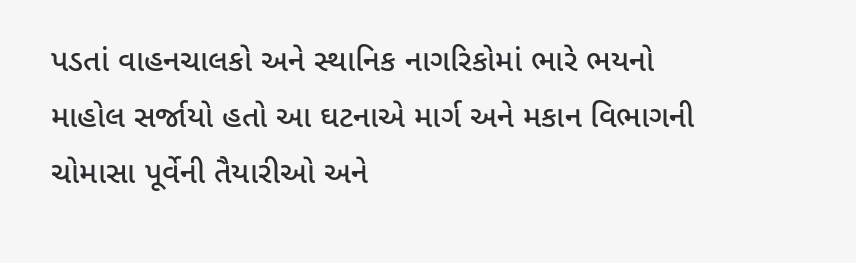પડતાં વાહનચાલકો અને સ્થાનિક નાગરિકોમાં ભારે ભયનો માહોલ સર્જાયો હતો આ ઘટનાએ માર્ગ અને મકાન વિભાગની ચોમાસા પૂર્વેની તૈયારીઓ અને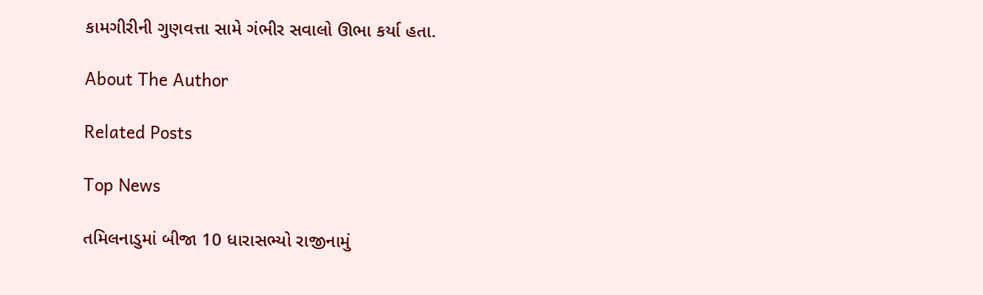કામગીરીની ગુણવત્તા સામે ગંભીર સવાલો ઊભા કર્યા હતા.

About The Author

Related Posts

Top News

તમિલનાડુમાં બીજા 10 ધારાસભ્યો રાજીનામું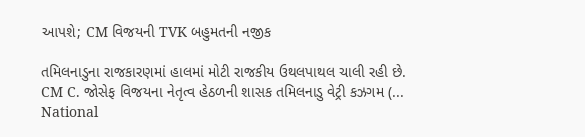આપશે; CM વિજયની TVK બહુમતની નજીક

તમિલનાડુના રાજકારણમાં હાલમાં મોટી રાજકીય ઉથલપાથલ ચાલી રહી છે. CM C. જોસેફ વિજયના નેતૃત્વ હેઠળની શાસક તમિલનાડુ વેટ્રી કઝગમ (...
National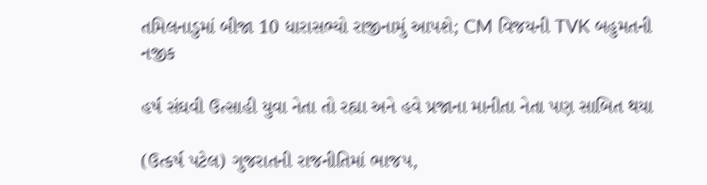તમિલનાડુમાં બીજા 10 ધારાસભ્યો રાજીનામું આપશે; CM વિજયની TVK બહુમતની નજીક

હર્ષ સંઘવી ઉત્સાહી યુવા નેતા તો રહ્યા અને હવે પ્રજાના માનીતા નેતા પણ સાબિત થયા

(ઉત્કર્ષ પટેલ) ગુજરાતની રાજનીતિમાં ભાજપ,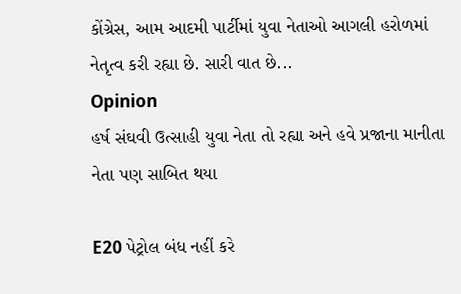કોંગ્રેસ, આમ આદમી પાર્ટીમાં યુવા નેતાઓ આગલી હરોળમાં નેતૃત્વ કરી રહ્યા છે. સારી વાત છે...
Opinion
હર્ષ સંઘવી ઉત્સાહી યુવા નેતા તો રહ્યા અને હવે પ્રજાના માનીતા નેતા પણ સાબિત થયા

E20 પેટ્રોલ બંધ નહીં કરે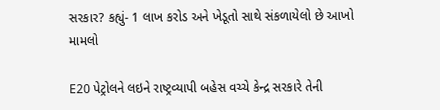સરકાર? કહ્યું- 1 લાખ કરોડ અને ખેડૂતો સાથે સંકળાયેલો છે આખો મામલો

E20 પેટ્રોલને લઇને રાષ્ટ્રવ્યાપી બહેસ વચ્ચે કેન્દ્ર સરકારે તેની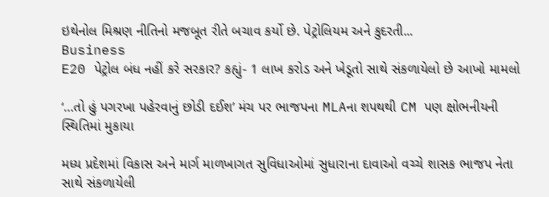ઇથેનોલ મિશ્રણ નીતિનો મજબૂત રીતે બચાવ કર્યો છે. પેટ્રોલિયમ અને કુદરતી...
Business
E20 પેટ્રોલ બંધ નહીં કરે સરકાર? કહ્યું- 1 લાખ કરોડ અને ખેડૂતો સાથે સંકળાયેલો છે આખો મામલો

‘…તો હું પગરખા પહેરવાનું છોડી દઈશ’ મંચ પર ભાજપના MLAના શપથથી CM પણ ક્ષોભનીયની સ્થિતિમાં મુકાયા

મધ્ય પ્રદેશમાં વિકાસ અને માર્ગ માળખાગત સુવિધાઓમાં સુધારાના દાવાઓ વચ્ચે શાસક ભાજપ નેતા સાથે સંકળાયેલી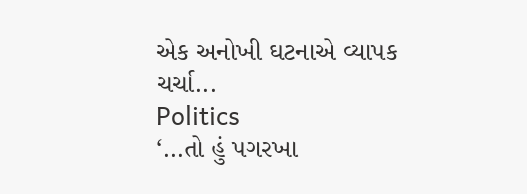એક અનોખી ઘટનાએ વ્યાપક ચર્ચા...
Politics
‘…તો હું પગરખા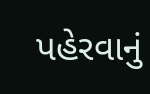પહેરવાનું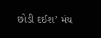છોડી દઈશ’ મંચ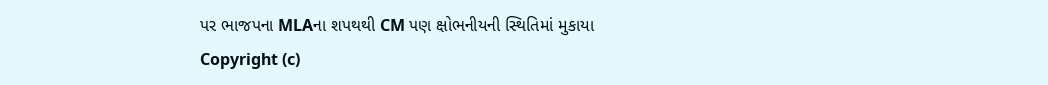પર ભાજપના MLAના શપથથી CM પણ ક્ષોભનીયની સ્થિતિમાં મુકાયા
Copyright (c)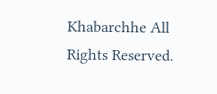Khabarchhe All Rights Reserved.